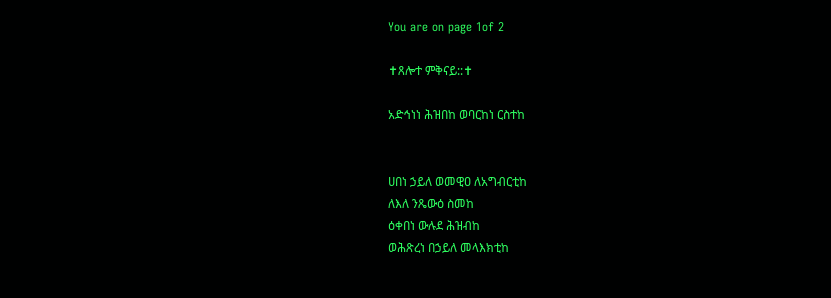You are on page 1of 2

✝ጸሎተ ምቅናይ::✝

አድኅነነ ሕዝበከ ወባርከነ ርስተከ


ሀበነ ኃይለ ወመዊዐ ለአግብርቲከ
ለእለ ንጼውዕ ስመከ
ዕቀበነ ውሉደ ሕዝብከ
ወሕጽረነ በኃይለ መላእክቲከ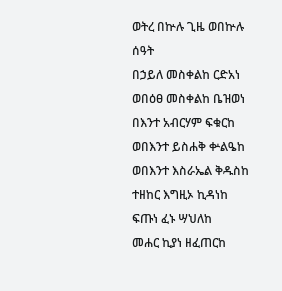ወትረ በኵሉ ጊዜ ወበኵሉ ሰዓት
በኃይለ መስቀልከ ርድአነ
ወበዕፀ መስቀልከ ቤዝወነ
በእንተ አብርሃም ፍቁርከ
ወበእንተ ይስሐቅ ቍልዔከ
ወበእንተ እስራኤል ቅዱስከ
ተዘከር እግዚኦ ኪዳነከ
ፍጡነ ፈኑ ሣህለከ
መሐር ኪያነ ዘፈጠርከ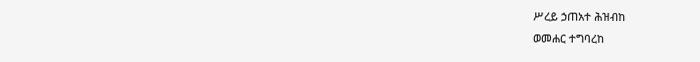ሥረይ ኃጠአተ ሕዝብከ
ወመሐር ተግባረከ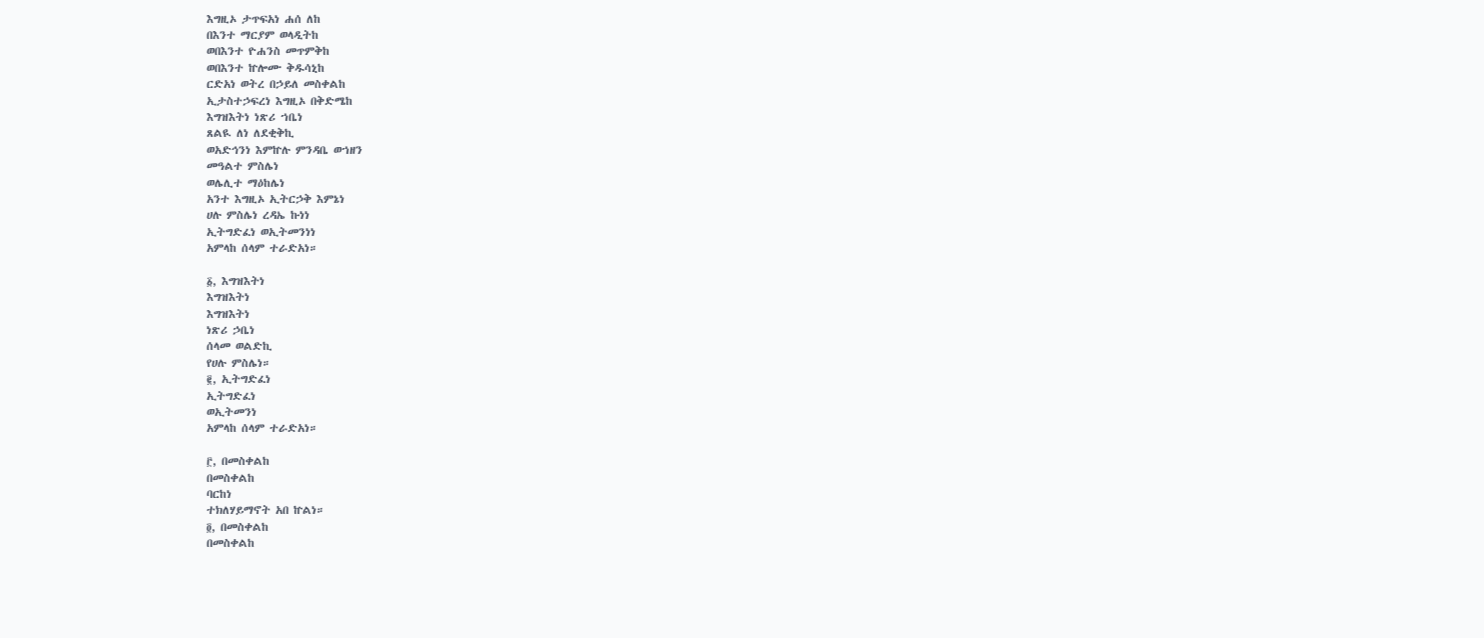እግዚኦ ታጥፍአነ ሐሰ ለከ
በእንተ ማርያም ወላዲትከ
ወበእንተ ዮሐንስ መጥምቅከ
ወበእንተ ኵሎሙ ቅዱሳኒከ
ርድአነ ወትረ በኃይለ መስቀልከ
ኢታስተኃፍረነ እግዚኦ በቅድሜከ
እግዝእትነ ነጽሪ ኀቤነ
ጸልዪ ለነ ለደቂቅኪ
ወአድኅንነ እምኵሉ ምንዳቤ ወኀዘን
መዓልተ ምስሌነ
ወሌሊተ ማዕከሌነ
አንተ እግዚኦ ኢትርኃቅ እምኔነ
ሀሉ ምስሌነ ረዳኤ ኩነነ
ኢትግድፈነ ወኢትመንነነ
አምላከ ሰላም ተራድአነ።

፩, እግዝእትነ
እግዝእትነ
እግዝእትነ
ነጽሪ ኃቤነ
ሰላመ ወልድኪ
የሀሉ ምስሌነ።
፪, ኢትግድፈነ
ኢትግድፈነ
ወኢትመንነ
አምላከ ሰላም ተራድአነ።

፫, በመስቀልከ
በመስቀልከ
ባርከነ
ተክለሃይማኖት አበ ኵልነ።
፬, በመስቀልከ
በመስቀልከ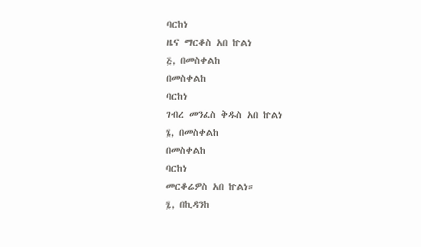ባርከነ
ዜና ማርቆስ አበ ኵልነ
፭, በመስቀልከ
በመስቀልከ
ባርከነ
ገብረ መንፈስ ቅዱስ አበ ኵልነ
፮, በመስቀልከ
በመስቀልከ
ባርከነ
መርቆሬዎስ አበ ኵልነ።
፯, በኪዳንከ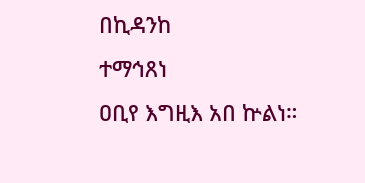በኪዳንከ
ተማኅጸነ
ዐቢየ እግዚእ አበ ኵልነ።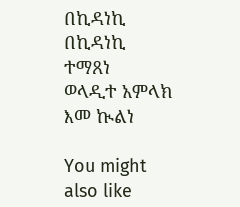በኪዳነኪ
በኪዳነኪ
ተማጸነ
ወላዲተ አምላክ
እመ ኲልነ

You might also like